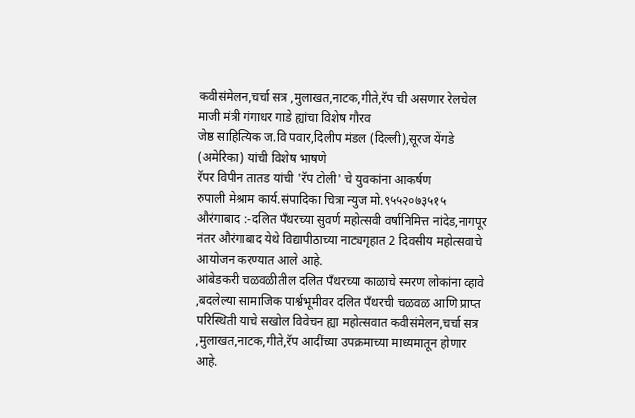कवीसंमेलन,चर्चा सत्र ,मुलाखत,नाटक,गीते,रॅप ची असणार रेलचेल
माजी मंत्री गंगाधर गाडे ह्यांचा विशेष गौरव
जेष्ठ साहित्यिक ज.वि पवार,दिलीप मंडल (दिल्ली),सूरज येंगडे (अमेरिका) यांची विशेष भाषणे
रॅपर विपीन तातड यांची 'रॅप टोली' चे युवकांना आकर्षण
रुपाली मेश्राम कार्य.संपादिका चित्रा न्युज मो.९५५२०७३५१५
औरंगाबाद :-दलित पँथरच्या सुवर्ण महोत्सवी वर्षानिमित्त नांदेड,नागपूर नंतर औरंगाबाद येथे विद्यापीठाच्या नाट्यगृहात 2 दिवसीय महोत्सवाचे आयोजन करण्यात आले आहे.
आंबेडकरी चळवळीतील दलित पँथरच्या काळाचे स्मरण लोकांना व्हावे ,बदलेल्या सामाजिक पार्श्वभूमीवर दलित पँथरची चळवळ आणि प्राप्त परिस्थिती याचे सखोल विवेचन ह्या महोत्सवात कवीसंमेलन,चर्चा सत्र ,मुलाखत,नाटक,गीते,रॅप आदींच्या उपक्रमाच्या माध्यमातून होणार आहे.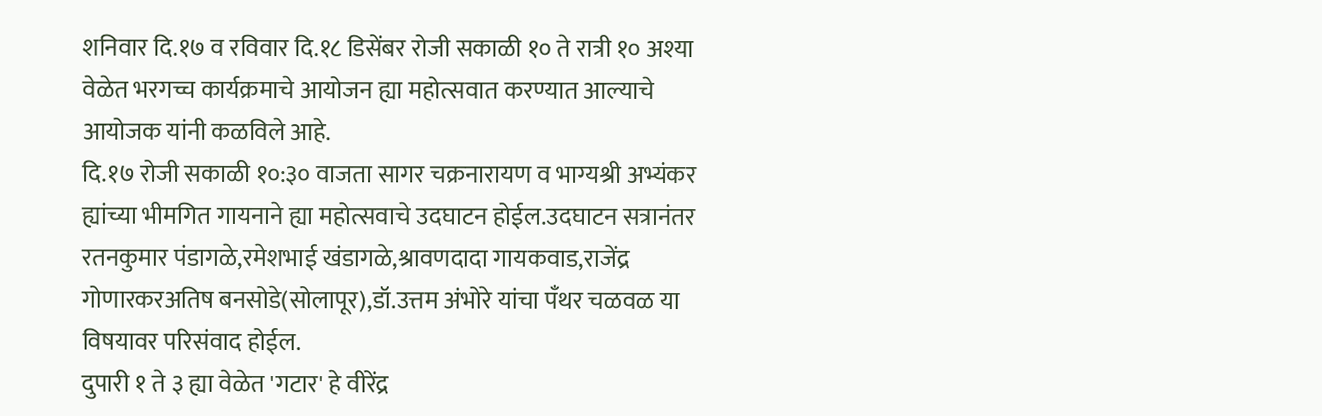शनिवार दि.१७ व रविवार दि.१८ डिसेंबर रोजी सकाळी १० ते रात्री १० अश्या वेळेत भरगच्च कार्यक्रमाचे आयोजन ह्या महोत्सवात करण्यात आल्याचे आयोजक यांनी कळविले आहे.
दि.१७ रोजी सकाळी १०:३० वाजता सागर चक्रनारायण व भाग्यश्री अभ्यंकर ह्यांच्या भीमगित गायनाने ह्या महोत्सवाचे उदघाटन होईल.उदघाटन सत्रानंतर रतनकुमार पंडागळे,रमेशभाई खंडागळे,श्रावणदादा गायकवाड,राजेंद्र गोणारकरअतिष बनसोडे(सोलापूर),डॉ.उत्तम अंभोरे यांचा पँथर चळवळ या विषयावर परिसंवाद होईल.
दुपारी १ ते ३ ह्या वेळेत 'गटार' हे वीरेंद्र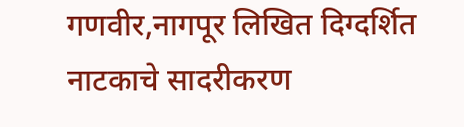गणवीर,नागपूर लिखित दिग्दर्शित नाटकाचे सादरीकरण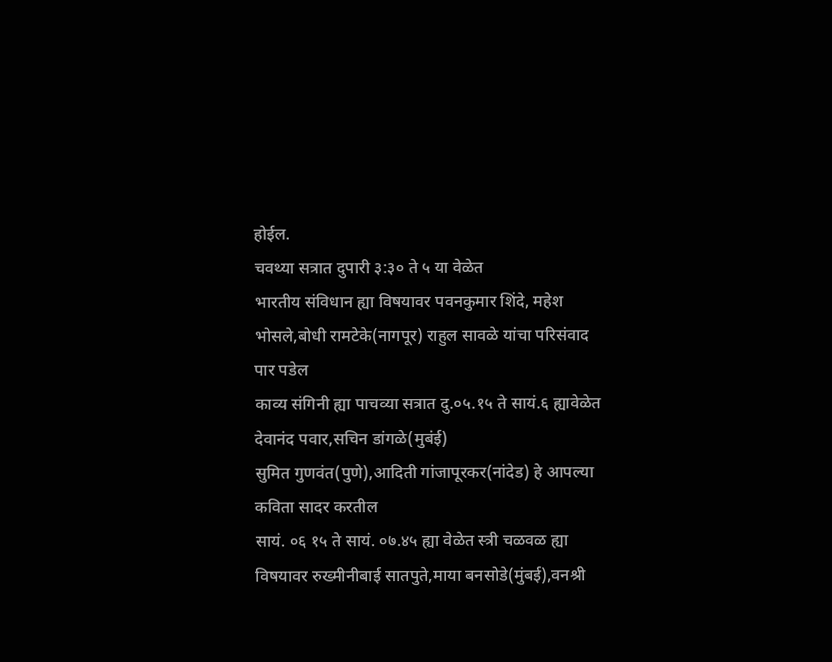होईल.
चवथ्या सत्रात दुपारी ३:३० ते ५ या वेळेत
भारतीय संविधान ह्या विषयावर पवनकुमार शिंदे, महेश भोसले,बोधी रामटेके(नागपूर) राहुल सावळे यांचा परिसंवाद पार पडेल
काव्य संगिनी ह्या पाचव्या सत्रात दु.०५.१५ ते सायं.६ ह्यावेळेत देवानंद पवार,सचिन डांगळे(मुबंई)
सुमित गुणवंत(पुणे),आदिती गांजापूरकर(नांदेड) हे आपल्या कविता सादर करतील
सायं. ०६ १५ ते सायं. ०७.४५ ह्या वेळेत स्त्री चळवळ ह्या विषयावर रुख्मीनीबाई सातपुते,माया बनसोडे(मुंबई),वनश्री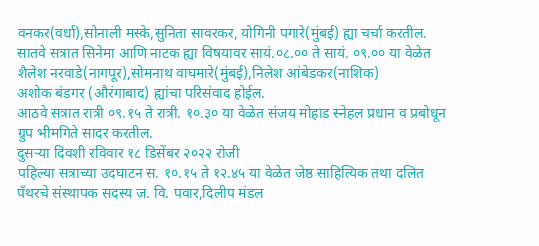वनकर(वर्धा),सोनाली मस्के,सुनिता सावरकर, योगिनी पगारे(मुंबई) ह्या चर्चा करतील.
सातवे सत्रात सिनेमा आणि नाटक ह्या विषयावर सायं.०८.०० ते सायं. ०९.०० या वेळेत
शैलेश नरवाडे(नागपूर),सोमनाथ वाघमारे(मुंबई),निलेश आंबेडकर(नाशिक)
अशोक बंडगर (औरंगाबाद) ह्यांचा परिसंवाद होईल.
आठवे सत्रात रात्री ०९.१५ ते रात्री. १०.३० या वेळेत संजय मोहाड स्नेहल प्रधान व प्रबोधून ग्रुप भीमगिते सादर करतील.
दुसऱ्या दिवशी रविवार १८ डिसेंबर २०२२ रोजी
पहिल्या सत्राच्या उदघाटन स. १०.१५ ते १२.४५ या वेळेत जेष्ठ साहित्यिक तथा दलित पँथरचे संस्थापक सदस्य ज. वि. पवार,दिलीप मंडल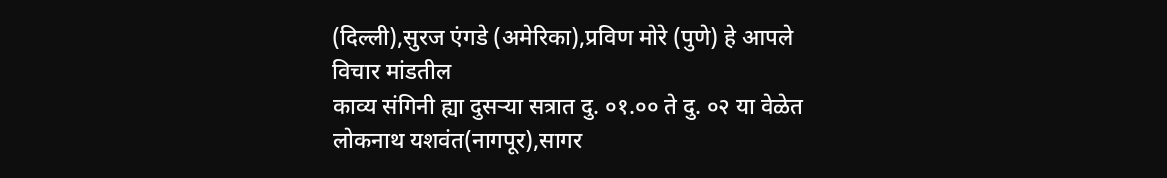(दिल्ली),सुरज एंगडे (अमेरिका),प्रविण मोरे (पुणे) हे आपले विचार मांडतील
काव्य संगिनी ह्या दुसऱ्या सत्रात दु. ०१.०० ते दु. ०२ या वेळेत लोकनाथ यशवंत(नागपूर),सागर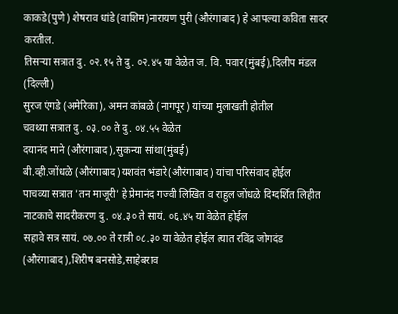काकडे(पुणे) शेषराव धांडे (वाशिम)नारायण पुरी (औरंगाबाद) हे आपल्या कविता सादर करतील.
तिसऱ्या सत्रात दु. ०२.१५ ते दु. ०२.४५ या वेळेत ज. वि. पवार(मुंबई),दिलीप मंडल (दिल्ली)
सुरज एंगडे (अमेरिका), अमन कांबळे (नागपूर) यांच्या मुलाखती होतील
चवथ्या सत्रात दु. ०३.०० ते दु. ०४.५५ वेळेत
दयानंद माने (औरंगाबाद),सुकन्या सांथा(मुंबई)
बी.व्ही.जोंधळे (औरंगाबाद)यशवंत भंडारे(औरंगाबाद) यांचा परिसंवाद होईल
पाचव्या सत्रात 'तन माजूरी' हे प्रेमानंद गज्वी लिखित व राहुल जोंधळे दिग्दर्शित लिहीत नाटकाचे सादरीकरण दु. ०४.३० ते सायं. ०६.४५ या वेळेत होईल
सहावे सत्र सायं. ०७.०० ते रात्री ०८.३० या वेळेत होईल त्यात रविंद्र जोगदंड (औरंगाबाद),शिरीष बनसोडे,साहेबराव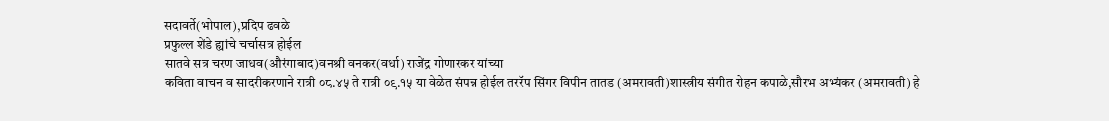सदावर्ते(भोपाल),प्रदिप ढवळे
प्रफुल्ल शेंडे ह्यांचे चर्चासत्र होईल
सातवे सत्र चरण जाधव(औरंगाबाद)वनश्री वनकर(वर्धा) राजेंद्र गोणारकर यांच्या
कविता वाचन व सादरीकरणाने रात्री ०८.४५ ते रात्री ०९.१५ या वेळेत संपन्न होईल तररॅप सिंगर विपीन तातड (अमरावती)शास्त्रीय संगीत रोहन कपाळे,सौरभ अभ्यंकर (अमरावती) हे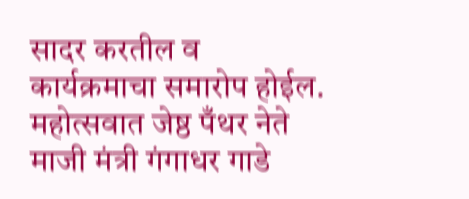सादर करतील व कार्यक्रमाचा समारोप होईल.
महोत्सवात जेष्ठ पँथर नेते माजी मंत्री गंगाधर गाडे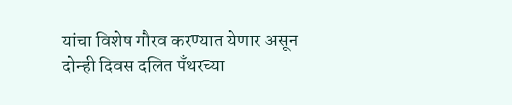यांचा विशेष गौरव करण्यात येणार असून दोन्ही दिवस दलित पँथरच्या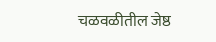चळवळीतील जेष्ठ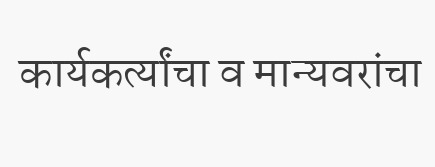कार्यकर्त्यांचा व मान्यवरांचा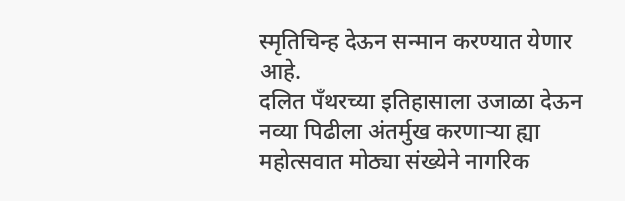स्मृतिचिन्ह देऊन सन्मान करण्यात येणार आहे.
दलित पँथरच्या इतिहासाला उजाळा देऊन नव्या पिढीला अंतर्मुख करणाऱ्या ह्या महोत्सवात मोठ्या संख्येने नागरिक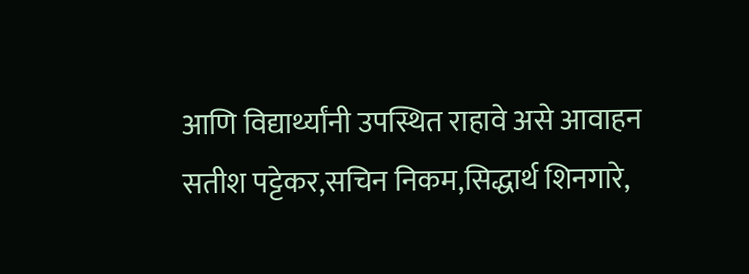आणि विद्यार्थ्यांनी उपस्थित राहावे असे आवाहन
सतीश पट्टेकर,सचिन निकम,सिद्धार्थ शिनगारे,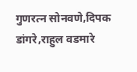गुणरत्न सोनवणे,दिपक डांगरे,राहुल वडमारे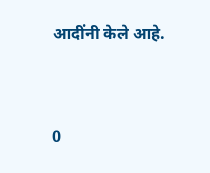आदींनी केले आहे.


0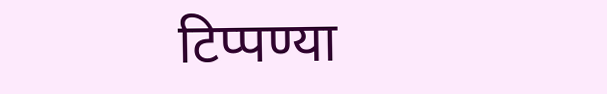टिप्पण्या